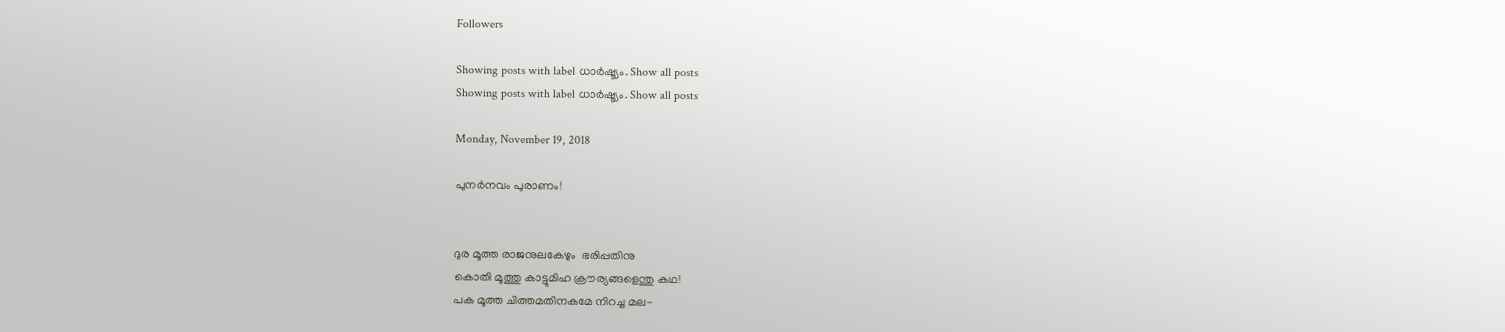Followers

Showing posts with label ധാർഷ്ട്യം. Show all posts
Showing posts with label ധാർഷ്ട്യം. Show all posts

Monday, November 19, 2018

പുനർനവം പുരാണം!


ദുര മൂത്ത രാജനുലകേഴും  ഭരിപ്പതിനു
കൊതി മൂത്തു കാട്ടുമിഹ ക്രൗര്യങ്ങളെന്തു കഥ!
പക മൂത്ത ചിത്തമതിനകമേ നിറച്ച മല-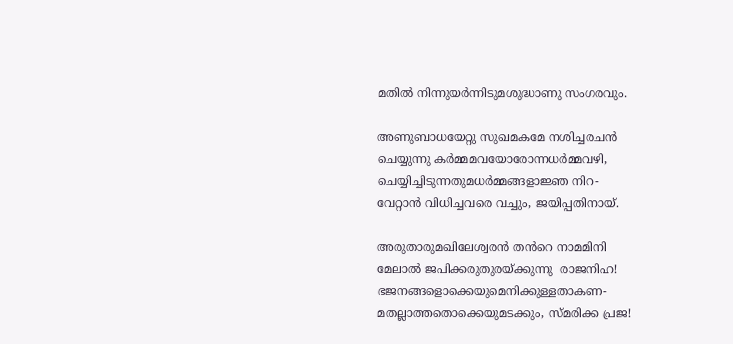മതിൽ നിന്നുയർന്നിടുമശുദ്ധാണു സംഗരവും.

അണുബാധയേറ്റു സുഖമകമേ നശിച്ചരചൻ
ചെയ്യുന്നു കർമ്മമവയോരോന്നധർമ്മവഴി,
ചെയ്യിച്ചിടുന്നതുമധർമ്മങ്ങളാജ്ഞ നിറ-
വേറ്റാൻ വിധിച്ചവരെ വച്ചും, ജയിപ്പതിനായ്‌.

അരുതാരുമഖിലേശ്വരൻ തൻറെ നാമമിനി
മേലാൽ ജപിക്കരുതുരയ്ക്കുന്നു  രാജനിഹ!
ഭജനങ്ങളൊക്കെയുമെനിക്കുള്ളതാകണ-
മതല്ലാത്തതൊക്കെയുമടക്കും, സ്മരിക്ക പ്രജ!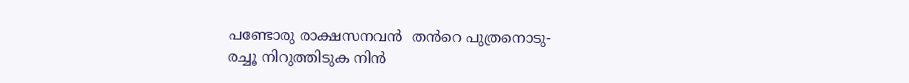പണ്ടോരു രാക്ഷസനവൻ  തൻറെ പുത്രനൊടു-
രച്ചൂ നിറുത്തിടുക നിൻ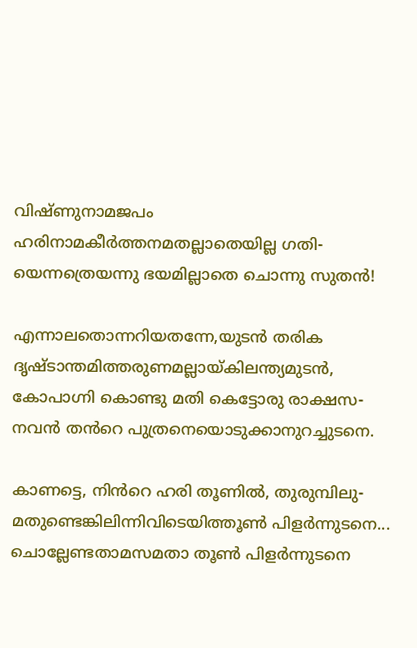വിഷ്ണുനാമജപം
ഹരിനാമകീർത്തനമതല്ലാതെയില്ല ഗതി-
യെന്നത്രെയന്നു ഭയമില്ലാതെ ചൊന്നു സുതൻ!

എന്നാലതൊന്നറിയതന്നേ,യുടൻ തരിക
ദൃഷ്ടാന്തമിത്തരുണമല്ലായ്കിലന്ത്യമുടൻ,
കോപാഗ്നി കൊണ്ടു മതി കെട്ടോരു രാക്ഷസ-
നവൻ തൻറെ പുത്രനെയൊടുക്കാനുറച്ചുടനെ.

കാണട്ടെ, നിൻറെ ഹരി തൂണിൽ, തുരുമ്പിലു-
മതുണ്ടെങ്കിലിന്നിവിടെയിത്തൂൺ പിളർന്നുടനെ...
ചൊല്ലേണ്ടതാമസമതാ തൂൺ പിളർന്നുടനെ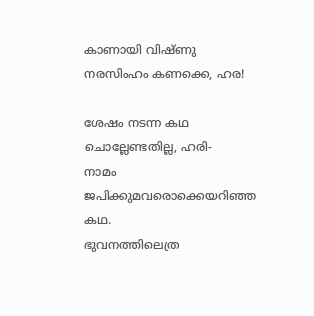കാണായി വിഷ്ണു നരസിംഹം കണക്കെ, ഹര!

ശേഷം നടന്ന കഥ ചൊല്ലേണ്ടതില്ല, ഹരി-
നാമം ജപിക്കുമവരൊക്കെയറിഞ്ഞ കഥ.
ഭുവനത്തിലെത്ര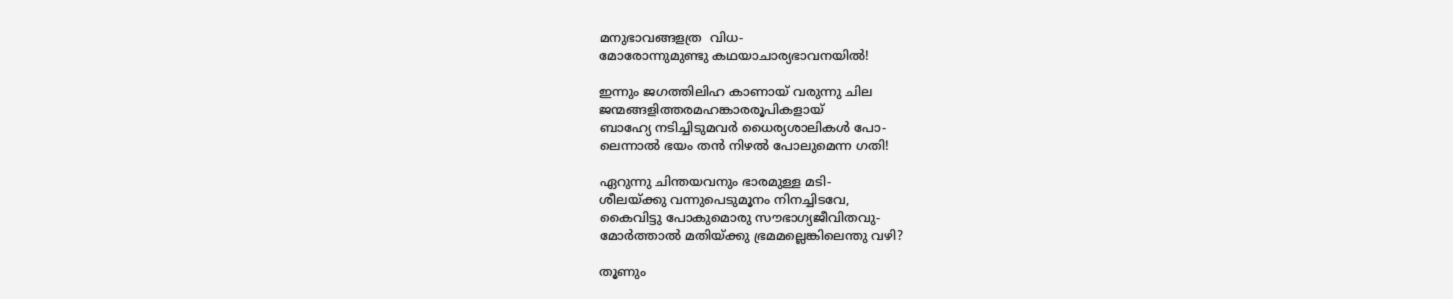മനുഭാവങ്ങളത്ര  വിധ-
മോരോന്നുമുണ്ടു കഥയാചാര്യഭാവനയിൽ!

ഇന്നും ജഗത്തിലിഹ കാണായ്‌ വരുന്നു ചില
ജന്മങ്ങളിത്തരമഹങ്കാരരൂപികളായ്
ബാഹ്യേ നടിച്ചിടുമവർ ധൈര്യശാലികൾ പോ-
ലെന്നാൽ ഭയം തൻ നിഴൽ പോലുമെന്ന ഗതി!

ഏറുന്നു ചിന്തയവനും ഭാരമുള്ള മടി-
ശീലയ്ക്കു വന്നുപെടുമൂനം നിനച്ചിടവേ,
കൈവിട്ടു പോകുമൊരു സൗഭാഗ്യജീവിതവു-
മോർത്താൽ മതിയ്ക്കു ഭ്രമമല്ലെങ്കിലെന്തു വഴി?

തൂണും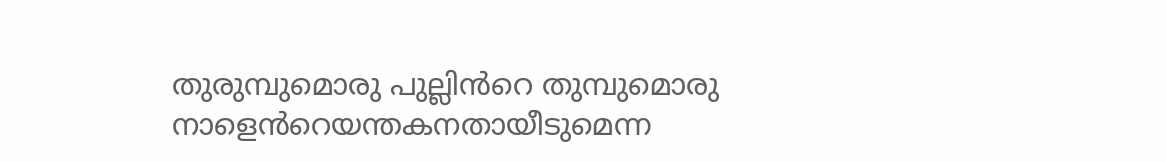തുരുമ്പുമൊരു പുല്ലിൻറെ തുമ്പുമൊരു
നാളെൻറെയന്തകനതായീടുമെന്ന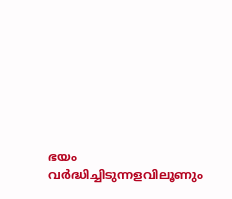ഭയം
വർദ്ധിച്ചിടുന്നളവിലൂണും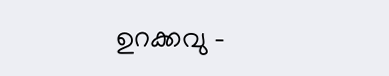ഉറക്കവു -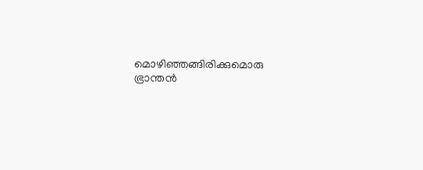മൊഴിഞ്ഞങ്ങിരിക്കുമൊരു ഭ്രാന്തൻ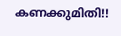കണക്കുമിതി!!